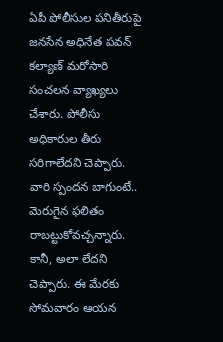ఏపీ పోలీసుల పనితీరుపై జనసేన అధినేత పవన్ కల్యాణ్ మరోసారి సంచలన వ్యాఖ్యలు చేశారు. పోలీసు అధికారుల తీరు సరిగాలేదని చెప్పారు. వారి స్పందన బాగుంటే.. మెరుగైన ఫలితం రాబట్టుకోవచ్చన్నారు. కానీ, అలా లేదని చెప్పారు. ఈ మేరకు సోమవారం ఆయన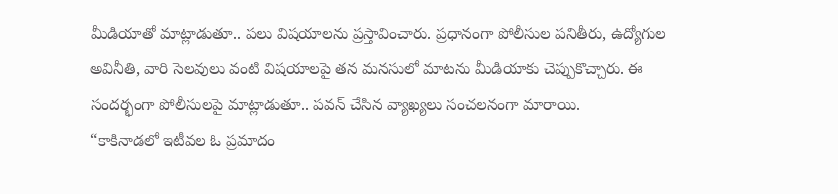మీడియాతో మాట్లాడుతూ.. పలు విషయాలను ప్రస్తావించారు. ప్రధానంగా పోలీసుల పనితీరు, ఉద్యోగుల అవినీతి, వారి సెలవులు వంటి విషయాలపై తన మనసులో మాటను మీడియాకు చెప్పుకొచ్చారు. ఈ సందర్భంగా పోలీసులపై మాట్లాడుతూ.. పవన్ చేసిన వ్యాఖ్యలు సంచలనంగా మారాయి.
“కాకినాడలో ఇటీవల ఓ ప్రమాదం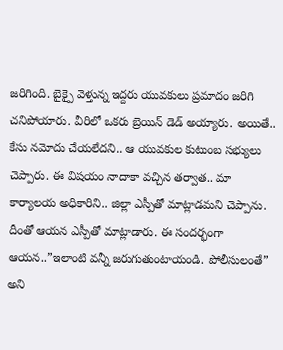జరిగింది. బైక్పై వెళ్తున్న ఇద్దరు యువకులు ప్రమాదం జరిగి చనిపోయారు. వీరిలో ఒకరు బ్రెయిన్ డెడ్ అయ్యారు. అయితే.. కేసు నమోదు చేయలేదని.. ఆ యువకుల కుటుంబ సభ్యులు చెప్పారు. ఈ విషయం నాదాకా వచ్చిన తర్వాత.. మా కార్యాలయ అధికారిని.. జిల్లా ఎస్పీతో మాట్లాడమని చెప్పాను. దీంతో ఆయన ఎస్పీతో మాట్లాడారు. ఈ సందర్భంగా ఆయన..”ఇలాంటి వన్నీ జరుగుతుంటాయండి. పోలీసులంతే” అని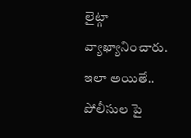లైట్గా వ్యాఖ్యానించారు. ఇలా అయితే.. పోలీసుల పై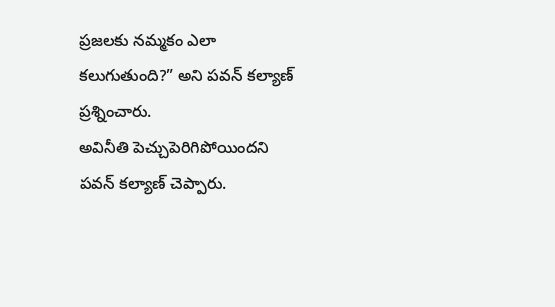ప్రజలకు నమ్మకం ఎలా కలుగుతుంది?” అని పవన్ కల్యాణ్ ప్రశ్నించారు.
అవినీతి పెచ్చుపెరిగిపోయిందని పవన్ కల్యాణ్ చెప్పారు.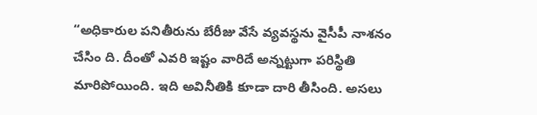“అధికారుల పనితీరును బేరీజు వేసే వ్యవస్థను వైసీపీ నాశనం చేసిం ది. దీంతో ఎవరి ఇష్టం వారిదే అన్నట్టుగా పరిస్థితి మారిపోయింది. ఇది అవినీతికి కూడా దారి తీసింది. అసలు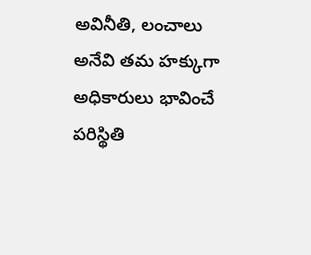అవినీతి, లంచాలు అనేవి తమ హక్కుగా అధికారులు భావించే పరిస్థితి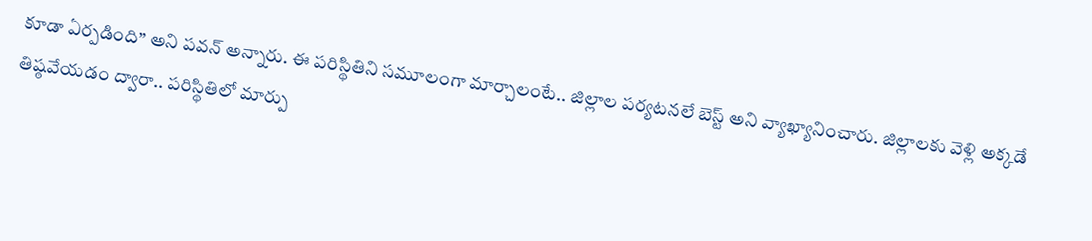కూడా ఏర్పడింది” అని పవన్ అన్నారు. ఈ పరిస్థితిని సమూలంగా మార్చాలంటే.. జిల్లాల పర్యటనలే బెస్ట్ అని వ్యాఖ్యానించారు. జిల్లాలకు వెళ్లి అక్కడే తిష్ఠవేయడం ద్వారా.. పరిస్థితిలో మార్పు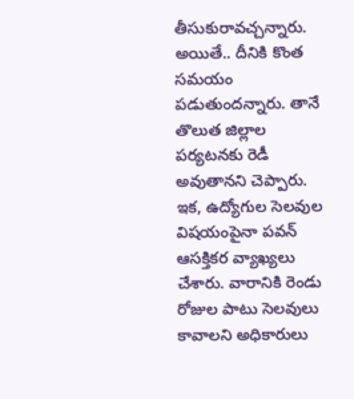తీసుకురావచ్చన్నారు. అయితే.. దీనికి కొంత సమయం పడుతుందన్నారు. తానే తొలుత జిల్లాల పర్యటనకు రెడీ అవుతానని చెప్పారు.
ఇక, ఉద్యోగుల సెలవుల విషయంపైనా పవన్ ఆసక్తికర వ్యాఖ్యలు చేశారు. వారానికి రెండు రోజుల పాటు సెలవులు కావాలని అధికారులు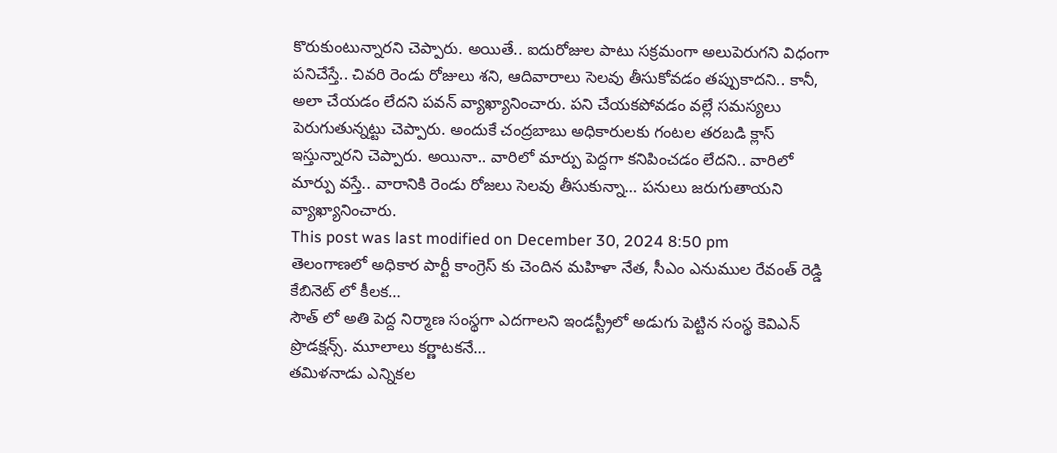కొరుకుంటున్నారని చెప్పారు. అయితే.. ఐదురోజుల పాటు సక్రమంగా అలుపెరుగని విధంగా పనిచేస్తే.. చివరి రెండు రోజులు శని, ఆదివారాలు సెలవు తీసుకోవడం తప్పుకాదని.. కానీ, అలా చేయడం లేదని పవన్ వ్యాఖ్యానించారు. పని చేయకపోవడం వల్లే సమస్యలు పెరుగుతున్నట్టు చెప్పారు. అందుకే చంద్రబాబు అధికారులకు గంటల తరబడి క్లాస్ ఇస్తున్నారని చెప్పారు. అయినా.. వారిలో మార్పు పెద్దగా కనిపించడం లేదని.. వారిలో మార్పు వస్తే.. వారానికి రెండు రోజలు సెలవు తీసుకున్నా… పనులు జరుగుతాయని వ్యాఖ్యానించారు.
This post was last modified on December 30, 2024 8:50 pm
తెలంగాణలో అధికార పార్టీ కాంగ్రెస్ కు చెందిన మహిళా నేత, సీఎం ఎనుముల రేవంత్ రెడ్డి కేబినెట్ లో కీలక…
సౌత్ లో అతి పెద్ద నిర్మాణ సంస్థగా ఎదగాలని ఇండస్ట్రీలో అడుగు పెట్టిన సంస్థ కెవిఎన్ ప్రొడక్షన్స్. మూలాలు కర్ణాటకనే…
తమిళనాడు ఎన్నికల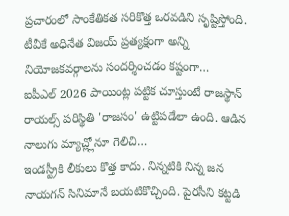ప్రచారంలో సాంకేతికత సరికొత్త ఒరవడిని సృష్టిస్తోంది. టీవీకే అధినేత విజయ్ ప్రత్యక్షంగా అన్ని నియోజకవర్గాలను సందర్శించడం కష్టంగా…
ఐపీఎల్ 2026 పాయింట్ల పట్టిక చూస్తుంటే రాజస్థాన్ రాయల్స్ పరిస్థితి 'రాజసం' ఉట్టిపడేలా ఉంది. ఆడిన నాలుగు మ్యాచ్ల్లోనూ గెలిచి…
ఇండస్ట్రీకి లీకులు కొత్త కాదు. నిన్నటికి నిన్న జన నాయగన్ సినిమానే బయటికొచ్చింది. పైరసీని కట్టడి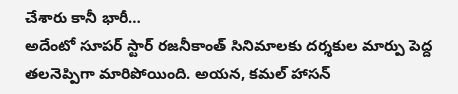చేశారు కానీ భారీ…
అదేంటో సూపర్ స్టార్ రజనీకాంత్ సినిమాలకు దర్శకుల మార్పు పెద్ద తలనెప్పిగా మారిపోయింది. అయన, కమల్ హాసన్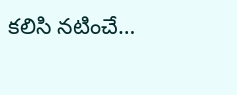కలిసి నటించే…